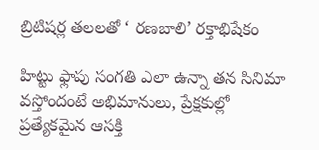బ్రిటిషర్ల తలలతో ‘ రణబాలి’ రక్తాభిషేకం

హిట్టు ఫ్లాపు సంగతి ఎలా ఉన్నా తన సినిమా వస్తోందంటే అభిమానులు, ప్రేక్షకుల్లో ప్రత్యేకమైన ఆసక్తి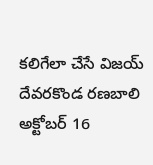కలిగేలా చేసే విజయ్ దేవరకొండ రణబాలి అక్టోబర్ 16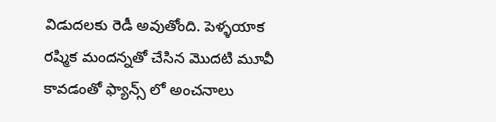విడుదలకు రెడీ అవుతోంది. పెళ్ళయాక రష్మిక మందన్నతో చేసిన మొదటి మూవీ కావడంతో ఫ్యాన్స్ లో అంచనాలు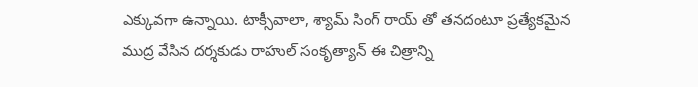ఎక్కువగా ఉన్నాయి. టాక్సీవాలా, శ్యామ్ సింగ్ రాయ్ తో తనదంటూ ప్రత్యేకమైన ముద్ర వేసిన దర్శకుడు రాహుల్ సంకృత్యాన్ ఈ చిత్రాన్ని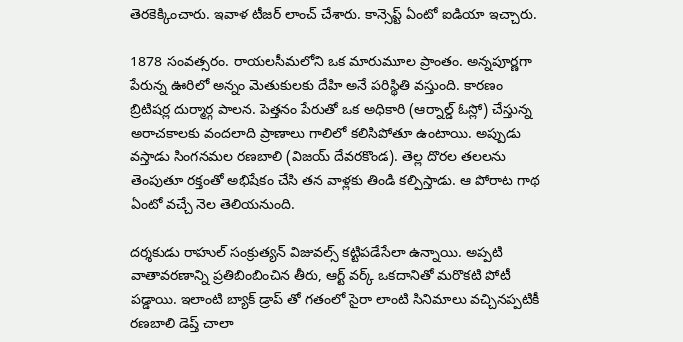తెరకెక్కించారు. ఇవాళ టీజర్ లాంచ్ చేశారు. కాన్సెప్ట్ ఏంటో ఐడియా ఇచ్చారు.

1878 సంవత్సరం. రాయలసీమలోని ఒక మారుమూల ప్రాంతం. అన్నపూర్ణగా పేరున్న ఊరిలో అన్నం మెతుకులకు దేహి అనే పరిస్థితి వస్తుంది. కారణం బ్రిటిషర్ల దుర్మార్గ పాలన. పెత్తనం పేరుతో ఒక అధికారి (ఆర్నాల్డ్ ఓస్లో) చేస్తున్న అరాచకాలకు వందలాది ప్రాణాలు గాలిలో కలిసిపోతూ ఉంటాయి. అప్పుడు వస్తాడు సింగనమల రణబాలి (విజయ్ దేవరకొండ). తెల్ల దొరల తలలను తెంపుతూ రక్తంతో అభిషేకం చేసి తన వాళ్లకు తిండి కల్పిస్తాడు. ఆ పోరాట గాథ ఏంటో వచ్చే నెల తెలియనుంది.

దర్శకుడు రాహుల్ సంక్రుత్యన్ విజువల్స్ కట్టిపడేసేలా ఉన్నాయి. అప్పటి వాతావరణాన్ని ప్రతిబింబించిన తీరు, ఆర్ట్ వర్క్ ఒకదానితో మరొకటి పోటీ పడ్డాయి. ఇలాంటి బ్యాక్ డ్రాప్ తో గతంలో సైరా లాంటి సినిమాలు వచ్చినప్పటికీ రణబాలి డెప్త్ చాలా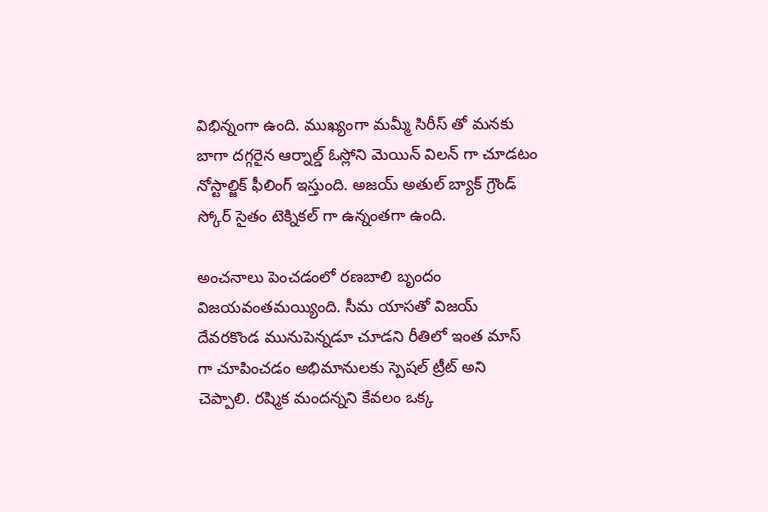విభిన్నంగా ఉంది. ముఖ్యంగా మమ్మీ సిరీస్ తో మనకు బాగా దగ్గరైన ఆర్నాల్డ్ ఓస్లోని మెయిన్ విలన్ గా చూడటం నోస్టాల్జిక్ ఫీలింగ్ ఇస్తుంది. అజయ్ అతుల్ బ్యాక్ గ్రౌండ్ స్కోర్ సైతం టెక్నికల్ గా ఉన్నంతగా ఉంది.

అంచనాలు పెంచడంలో రణబాలి బృందం విజయవంతమయ్యింది. సీమ యాసతో విజయ్ దేవరకొండ మునుపెన్నడూ చూడని రీతిలో ఇంత మాస్ గా చూపించడం అభిమానులకు స్పెషల్ ట్రీట్ అని చెప్పాలి. రష్మిక మందన్నని కేవలం ఒక్క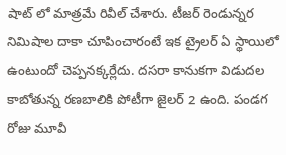షాట్ లో మాత్రమే రివీల్ చేశారు. టీజర్ రెండున్నర నిమిషాల దాకా చూపించారంటే ఇక ట్రైలర్ ఏ స్థాయిలో ఉంటుందో చెప్పనక్కర్లేదు. దసరా కానుకగా విడుదల కాబోతున్న రణబాలికి పోటీగా జైలర్ 2 ఉంది. పండగ రోజు మూవీ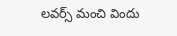లవర్స్ మంచి విందు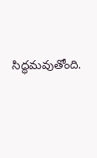సిద్ధమవుతోంది.